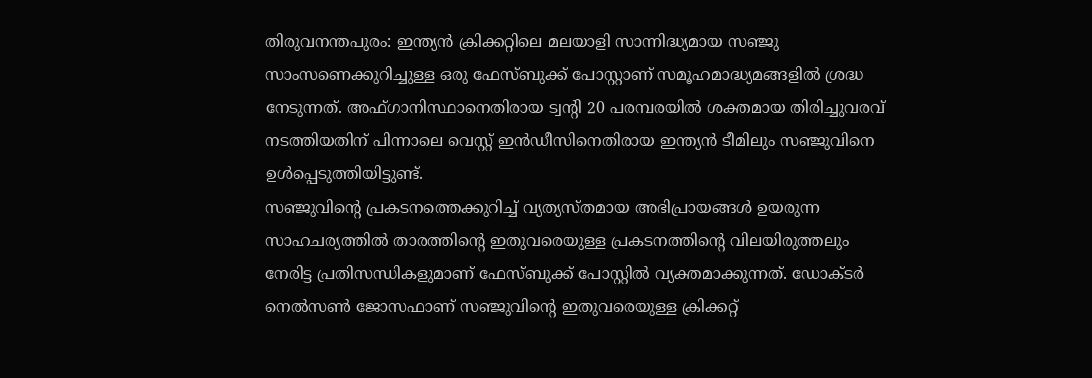തിരുവനന്തപുരം: ഇന്ത്യൻ ക്രിക്കറ്റിലെ മലയാളി സാന്നിദ്ധ്യമായ സഞ്ജു സാംസണെക്കുറിച്ചുള്ള ഒരു ഫേസ്ബുക്ക് പോസ്റ്റാണ് സമൂഹമാദ്ധ്യമങ്ങളിൽ ശ്രദ്ധ നേടുന്നത്. അഫ്ഗാനിസ്ഥാനെതിരായ ട്വന്റി 20 പരമ്പരയിൽ ശക്തമായ തിരിച്ചുവരവ് നടത്തിയതിന് പിന്നാലെ വെസ്റ്റ് ഇൻഡീസിനെതിരായ ഇന്ത്യൻ ടീമിലും സഞ്ജുവിനെ ഉൾപ്പെടുത്തിയിട്ടുണ്ട്.
സഞ്ജുവിന്റെ പ്രകടനത്തെക്കുറിച്ച് വ്യത്യസ്തമായ അഭിപ്രായങ്ങൾ ഉയരുന്ന സാഹചര്യത്തിൽ താരത്തിന്റെ ഇതുവരെയുള്ള പ്രകടനത്തിന്റെ വിലയിരുത്തലും നേരിട്ട പ്രതിസന്ധികളുമാണ് ഫേസ്ബുക്ക് പോസ്റ്റിൽ വ്യക്തമാക്കുന്നത്. ഡോക്ടർ നെൽസൺ ജോസഫാണ് സഞ്ജുവിന്റെ ഇതുവരെയുള്ള ക്രിക്കറ്റ്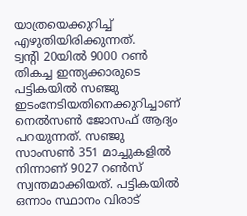യാത്രയെക്കുറിച്ച് എഴുതിയിരിക്കുന്നത്.
ട്വന്റി 20യിൽ 9000 റൺ തികച്ച ഇന്ത്യക്കാരുടെ പട്ടികയിൽ സഞ്ജു ഇടംനേടിയതിനെക്കുറിച്ചാണ് നെൽസൺ ജോസഫ് ആദ്യം പറയുന്നത്. സഞ്ജു സാംസൺ 351 മാച്ചുകളിൽ നിന്നാണ് 9027 റൺസ് സ്വന്തമാക്കിയത്. പട്ടികയിൽ ഒന്നാം സ്ഥാനം വിരാട്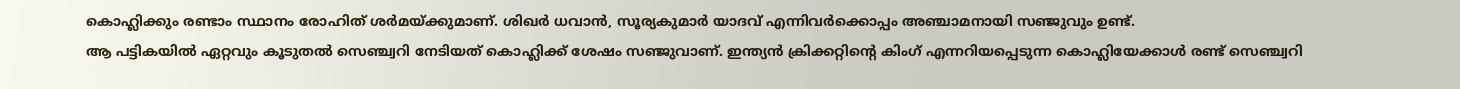കൊഹ്ലിക്കും രണ്ടാം സ്ഥാനം രോഹിത് ശർമയ്ക്കുമാണ്. ശിഖർ ധവാൻ, സൂര്യകുമാർ യാദവ് എന്നിവർക്കൊപ്പം അഞ്ചാമനായി സഞ്ജുവും ഉണ്ട്.
ആ പട്ടികയിൽ ഏറ്റവും കൂടുതൽ സെഞ്ച്വറി നേടിയത് കൊഹ്ലിക്ക് ശേഷം സഞ്ജുവാണ്. ഇന്ത്യൻ ക്രിക്കറ്റിന്റെ കിംഗ് എന്നറിയപ്പെടുന്ന കൊഹ്ലിയേക്കാൾ രണ്ട് സെഞ്ച്വറി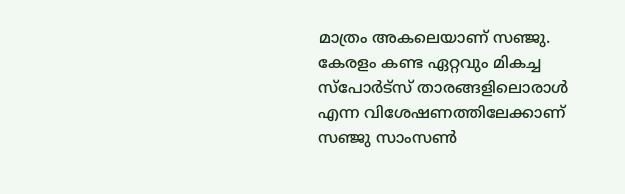മാത്രം അകലെയാണ് സഞ്ജു. കേരളം കണ്ട ഏറ്റവും മികച്ച സ്പോർട്സ് താരങ്ങളിലൊരാൾ എന്ന വിശേഷണത്തിലേക്കാണ് സഞ്ജു സാംസൺ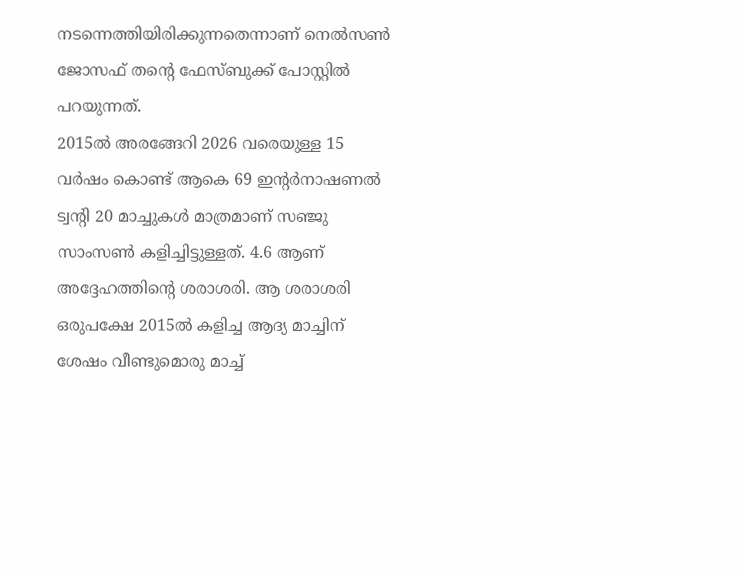നടന്നെത്തിയിരിക്കുന്നതെന്നാണ് നെൽസൺ ജോസഫ് തന്റെ ഫേസ്ബുക്ക് പോസ്റ്റിൽ പറയുന്നത്.
2015ൽ അരങ്ങേറി 2026 വരെയുള്ള 15 വർഷം കൊണ്ട് ആകെ 69 ഇന്റർനാഷണൽ ട്വന്റി 20 മാച്ചുകൾ മാത്രമാണ് സഞ്ജു സാംസൺ കളിച്ചിട്ടുള്ളത്. 4.6 ആണ് അദ്ദേഹത്തിന്റെ ശരാശരി. ആ ശരാശരി ഒരുപക്ഷേ 2015ൽ കളിച്ച ആദ്യ മാച്ചിന് ശേഷം വീണ്ടുമൊരു മാച്ച്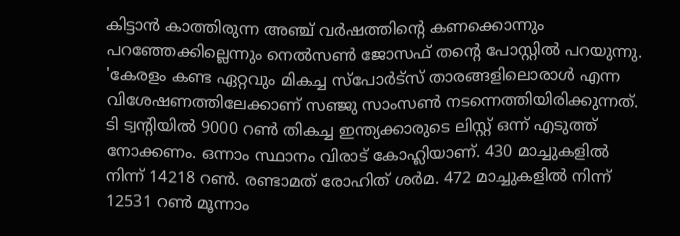കിട്ടാൻ കാത്തിരുന്ന അഞ്ച് വർഷത്തിന്റെ കണക്കൊന്നും പറഞ്ഞേക്കില്ലെന്നും നെൽസൺ ജോസഫ് തന്റെ പോസ്റ്റിൽ പറയുന്നു.
'കേരളം കണ്ട ഏറ്റവും മികച്ച സ്പോർട്സ് താരങ്ങളിലൊരാൾ എന്ന വിശേഷണത്തിലേക്കാണ് സഞ്ജു സാംസൺ നടന്നെത്തിയിരിക്കുന്നത്. ടി ട്വന്റിയിൽ 9000 റൺ തികച്ച ഇന്ത്യക്കാരുടെ ലിസ്റ്റ് ഒന്ന് എടുത്ത് നോക്കണം. ഒന്നാം സ്ഥാനം വിരാട് കോഹ്ലിയാണ്. 430 മാച്ചുകളിൽ നിന്ന് 14218 റൺ. രണ്ടാമത് രോഹിത് ശർമ. 472 മാച്ചുകളിൽ നിന്ന് 12531 റൺ മൂന്നാം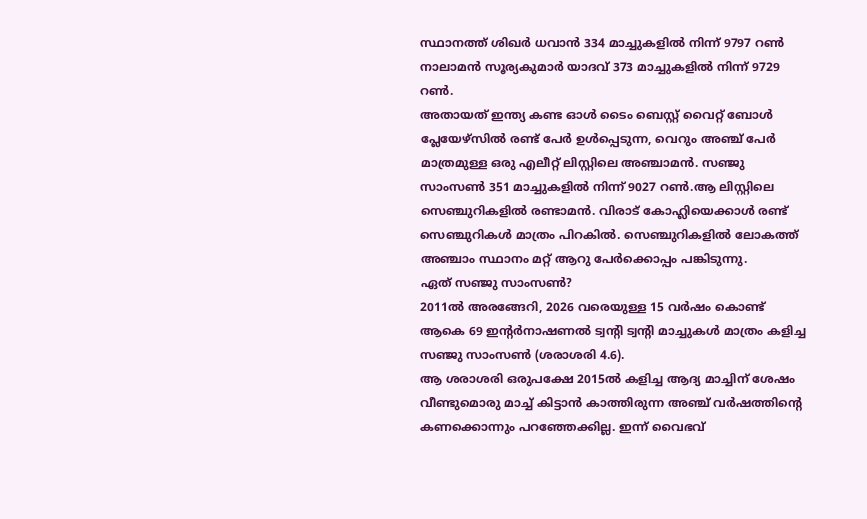സ്ഥാനത്ത് ശിഖർ ധവാൻ 334 മാച്ചുകളിൽ നിന്ന് 9797 റൺ നാലാമൻ സൂര്യകുമാർ യാദവ് 373 മാച്ചുകളിൽ നിന്ന് 9729 റൺ.
അതായത് ഇന്ത്യ കണ്ട ഓൾ ടൈം ബെസ്റ്റ് വൈറ്റ് ബോൾ പ്ലേയേഴ്സിൽ രണ്ട് പേർ ഉൾപ്പെടുന്ന, വെറും അഞ്ച് പേർ മാത്രമുള്ള ഒരു എലീറ്റ് ലിസ്റ്റിലെ അഞ്ചാമൻ. സഞ്ജു സാംസൺ 351 മാച്ചുകളിൽ നിന്ന് 9027 റൺ.ആ ലിസ്റ്റിലെ സെഞ്ചുറികളിൽ രണ്ടാമൻ. വിരാട് കോഹ്ലിയെക്കാൾ രണ്ട് സെഞ്ചുറികൾ മാത്രം പിറകിൽ. സെഞ്ചുറികളിൽ ലോകത്ത് അഞ്ചാം സ്ഥാനം മറ്റ് ആറു പേർക്കൊപ്പം പങ്കിടുന്നു.
ഏത് സഞ്ജു സാംസൺ?
2011ൽ അരങ്ങേറി, 2026 വരെയുള്ള 15 വർഷം കൊണ്ട് ആകെ 69 ഇൻ്റർനാഷണൽ ട്വന്റി ട്വന്റി മാച്ചുകൾ മാത്രം കളിച്ച സഞ്ജു സാംസൺ (ശരാശരി 4.6).
ആ ശരാശരി ഒരുപക്ഷേ 2015ൽ കളിച്ച ആദ്യ മാച്ചിന് ശേഷം വീണ്ടുമൊരു മാച്ച് കിട്ടാൻ കാത്തിരുന്ന അഞ്ച് വർഷത്തിൻ്റെ കണക്കൊന്നും പറഞ്ഞേക്കില്ല. ഇന്ന് വൈഭവ്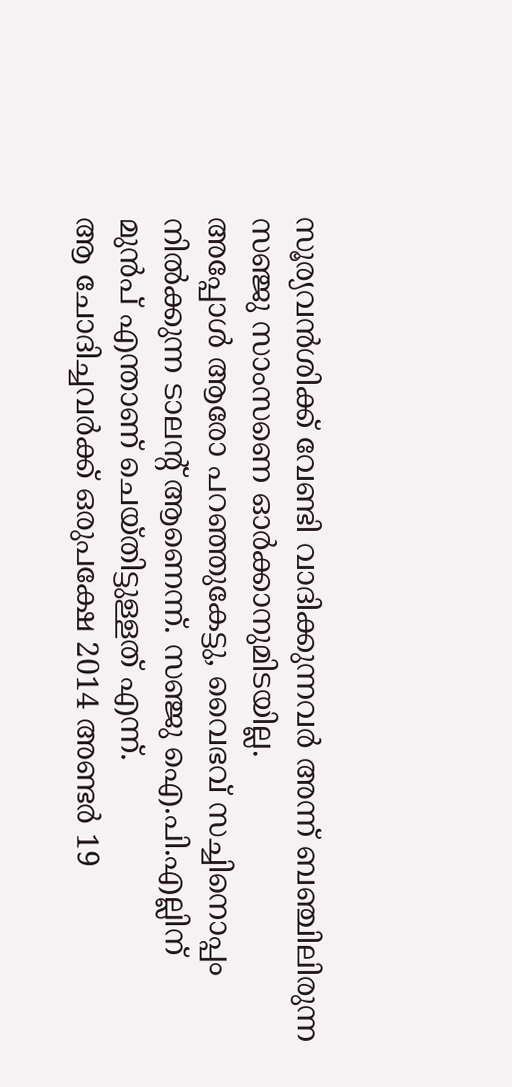സൂര്യവൻശിക്ക് വേണ്ടി വാദിക്കുന്നവർ അന്ന് ബഞ്ചിലിരുന്ന സഞ്ജു സാംസണെ ഓർക്കാനുമിടയില്ല.
അപ്പോൾ ആരോ പറഞ്ഞുകേട്ടു, വൈഭവ് സച്ചിനൊപ്പം നിൽക്കുന്ന ടാലൻ്റ് ആണെന്ന്. സഞ്ജു ഐ.പി.എല്ലിന് മുൻപ് എന്താണ് ചെയ്തിട്ടുള്ളത് എന്ന്.
ആ ചോദിച്ചവർക്ക് ഒരുപക്ഷേ 2014 അണ്ടർ 19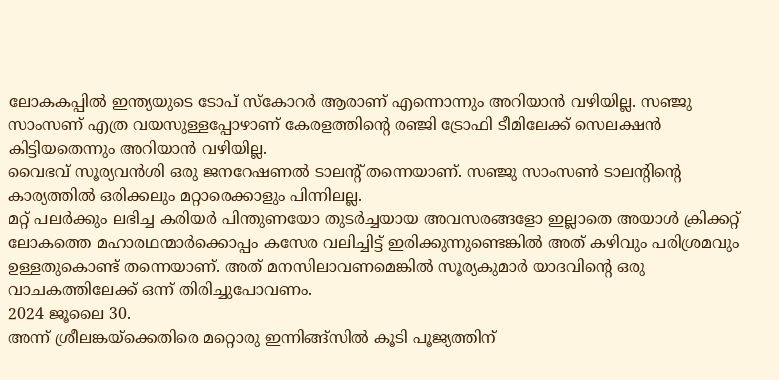ലോകകപ്പിൽ ഇന്ത്യയുടെ ടോപ് സ്കോറർ ആരാണ് എന്നൊന്നും അറിയാൻ വഴിയില്ല. സഞ്ജു സാംസണ് എത്ര വയസുള്ളപ്പോഴാണ് കേരളത്തിൻ്റെ രഞ്ജി ട്രോഫി ടീമിലേക്ക് സെലക്ഷൻ കിട്ടിയതെന്നും അറിയാൻ വഴിയില്ല.
വൈഭവ് സൂര്യവൻശി ഒരു ജനറേഷണൽ ടാലൻ്റ് തന്നെയാണ്. സഞ്ജു സാംസൺ ടാലൻ്റിൻ്റെ കാര്യത്തിൽ ഒരിക്കലും മറ്റാരെക്കാളും പിന്നിലല്ല.
മറ്റ് പലർക്കും ലഭിച്ച കരിയർ പിന്തുണയോ തുടർച്ചയായ അവസരങ്ങളോ ഇല്ലാതെ അയാൾ ക്രിക്കറ്റ് ലോകത്തെ മഹാരഥന്മാർക്കൊപ്പം കസേര വലിച്ചിട്ട് ഇരിക്കുന്നുണ്ടെങ്കിൽ അത് കഴിവും പരിശ്രമവും ഉള്ളതുകൊണ്ട് തന്നെയാണ്. അത് മനസിലാവണമെങ്കിൽ സൂര്യകുമാർ യാദവിന്റെ ഒരു വാചകത്തിലേക്ക് ഒന്ന് തിരിച്ചുപോവണം.
2024 ജൂലൈ 30.
അന്ന് ശ്രീലങ്കയ്ക്കെതിരെ മറ്റൊരു ഇന്നിങ്ങ്സിൽ കൂടി പൂജ്യത്തിന്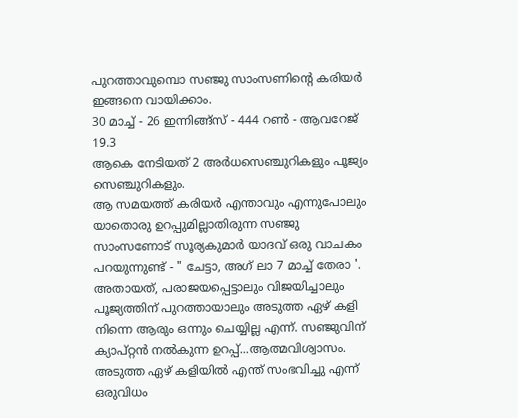പുറത്താവുമ്പൊ സഞ്ജു സാംസണിന്റെ കരിയർ ഇങ്ങനെ വായിക്കാം.
30 മാച്ച് - 26 ഇന്നിങ്ങ്സ് - 444 റൺ - ആവറേജ് 19.3
ആകെ നേടിയത് 2 അർധസെഞ്ചുറികളും പൂജ്യം സെഞ്ചുറികളും.
ആ സമയത്ത് കരിയർ എന്താവും എന്നുപോലും യാതൊരു ഉറപ്പുമില്ലാതിരുന്ന സഞ്ജു സാംസണോട് സൂര്യകുമാർ യാദവ് ഒരു വാചകം പറയുന്നുണ്ട് - " ചേട്ടാ, അഗ് ലാ 7 മാച്ച് തേരാ '.
അതായത്, പരാജയപ്പെട്ടാലും വിജയിച്ചാലും പൂജ്യത്തിന് പുറത്തായാലും അടുത്ത ഏഴ് കളി നിന്നെ ആരും ഒന്നും ചെയ്യില്ല എന്ന്. സഞ്ജുവിന് ക്യാപ്റ്റൻ നൽകുന്ന ഉറപ്പ്...ആത്മവിശ്വാസം. അടുത്ത ഏഴ് കളിയിൽ എന്ത് സംഭവിച്ചു എന്ന് ഒരുവിധം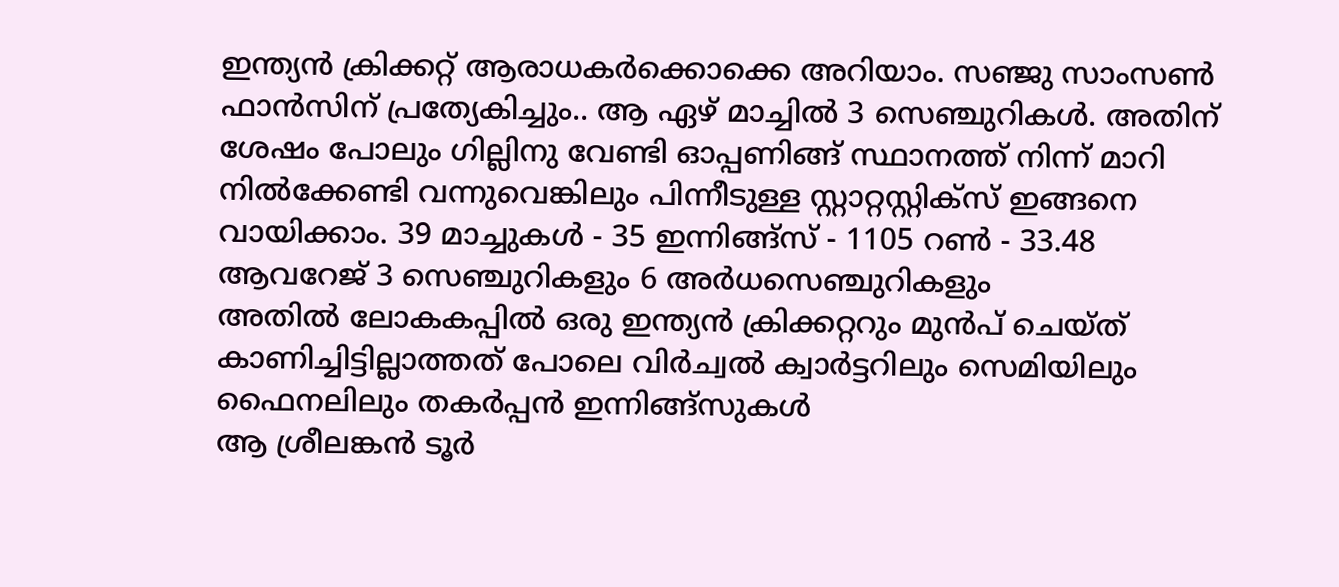ഇന്ത്യൻ ക്രിക്കറ്റ് ആരാധകർക്കൊക്കെ അറിയാം. സഞ്ജു സാംസൺ ഫാൻസിന് പ്രത്യേകിച്ചും.. ആ ഏഴ് മാച്ചിൽ 3 സെഞ്ചുറികൾ. അതിന് ശേഷം പോലും ഗില്ലിനു വേണ്ടി ഓപ്പണിങ്ങ് സ്ഥാനത്ത് നിന്ന് മാറി നിൽക്കേണ്ടി വന്നുവെങ്കിലും പിന്നീടുള്ള സ്റ്റാറ്റസ്റ്റിക്സ് ഇങ്ങനെ വായിക്കാം. 39 മാച്ചുകൾ - 35 ഇന്നിങ്ങ്സ് - 1105 റൺ - 33.48 ആവറേജ് 3 സെഞ്ചുറികളും 6 അർധസെഞ്ചുറികളും
അതിൽ ലോകകപ്പിൽ ഒരു ഇന്ത്യൻ ക്രിക്കറ്ററും മുൻപ് ചെയ്ത് കാണിച്ചിട്ടില്ലാത്തത് പോലെ വിർച്വൽ ക്വാർട്ടറിലും സെമിയിലും ഫൈനലിലും തകർപ്പൻ ഇന്നിങ്ങ്സുകൾ
ആ ശ്രീലങ്കൻ ടൂർ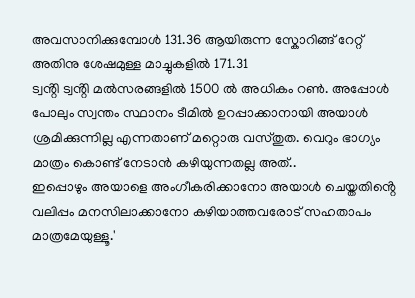അവസാനിക്കുമ്പോൾ 131.36 ആയിരുന്ന സ്കോറിങ്ങ് റേറ്റ് അതിനു ശേഷമുള്ള മാച്ചുകളിൽ 171.31
ട്വൻ്റി ട്വൻ്റി മൽസരങ്ങളിൽ 1500 ൽ അധികം റൺ. അപ്പോൾ പോലും സ്വന്തം സ്ഥാനം ടീമിൽ ഉറപ്പാക്കാനായി അയാൾ ശ്രമിക്കുന്നില്ല എന്നതാണ് മറ്റൊരു വസ്തുത. വെറും ഭാഗ്യം മാത്രം കൊണ്ട് നേടാൻ കഴിയുന്നതല്ല അത്..
ഇപ്പൊഴും അയാളെ അംഗീകരിക്കാനോ അയാൾ ചെയ്തതിൻ്റെ വലിപ്പം മനസിലാക്കാനോ കഴിയാത്തവരോട് സഹതാപം മാത്രമേയുള്ളൂ.'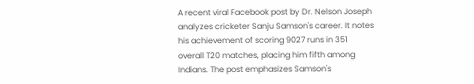A recent viral Facebook post by Dr. Nelson Joseph analyzes cricketer Sanju Samson's career. It notes his achievement of scoring 9027 runs in 351 overall T20 matches, placing him fifth among Indians. The post emphasizes Samson's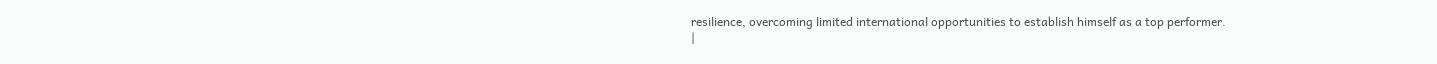resilience, overcoming limited international opportunities to establish himself as a top performer.
|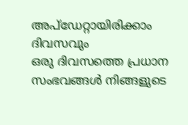അപ്ഡേറ്റായിരിക്കാം ദിവസവും
ഒരു ദിവസത്തെ പ്രധാന സംഭവങ്ങൾ നിങ്ങളുടെ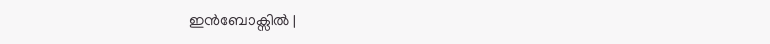ഇൻബോക്സിൽ |